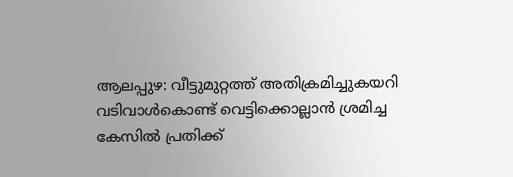ആലപ്പുഴ: വീട്ടുമുറ്റത്ത് അതിക്രമിച്ചുകയറി വടിവാൾകൊണ്ട് വെട്ടിക്കൊല്ലാൻ ശ്രമിച്ച കേസിൽ പ്രതിക്ക്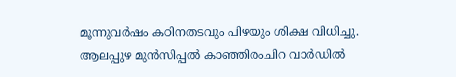മൂന്നുവർഷം കഠിനതടവും പിഴയും ശിക്ഷ വിധിച്ചു. ആലപ്പുഴ മുൻസിപ്പൽ കാഞ്ഞിരംചിറ വാർഡിൽ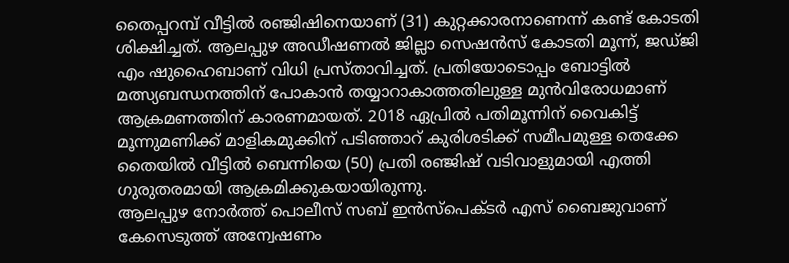തൈപ്പറമ്പ് വീട്ടിൽ രഞ്ജിഷിനെയാണ് (31) കുറ്റക്കാരനാണെന്ന് കണ്ട് കോടതി ശിക്ഷിച്ചത്. ആലപ്പുഴ അഡീഷണൽ ജില്ലാ സെഷൻസ് കോടതി മൂന്ന്, ജഡ്ജി എം ഷുഹൈബാണ് വിധി പ്രസ്താവിച്ചത്. പ്രതിയോടൊപ്പം ബോട്ടിൽ മത്സ്യബന്ധനത്തിന് പോകാൻ തയ്യാറാകാത്തതിലുള്ള മുൻവിരോധമാണ് ആക്രമണത്തിന് കാരണമായത്. 2018 ഏപ്രിൽ പതിമൂന്നിന് വൈകിട്ട് മൂന്നുമണിക്ക് മാളികമുക്കിന് പടിഞ്ഞാറ് കുരിശടിക്ക് സമീപമുള്ള തെക്കേ തൈയിൽ വീട്ടിൽ ബെന്നിയെ (50) പ്രതി രഞ്ജിഷ് വടിവാളുമായി എത്തി ഗുരുതരമായി ആക്രമിക്കുകയായിരുന്നു.
ആലപ്പുഴ നോർത്ത് പൊലീസ് സബ് ഇൻസ്പെക്ടർ എസ് ബൈജുവാണ് കേസെടുത്ത് അന്വേഷണം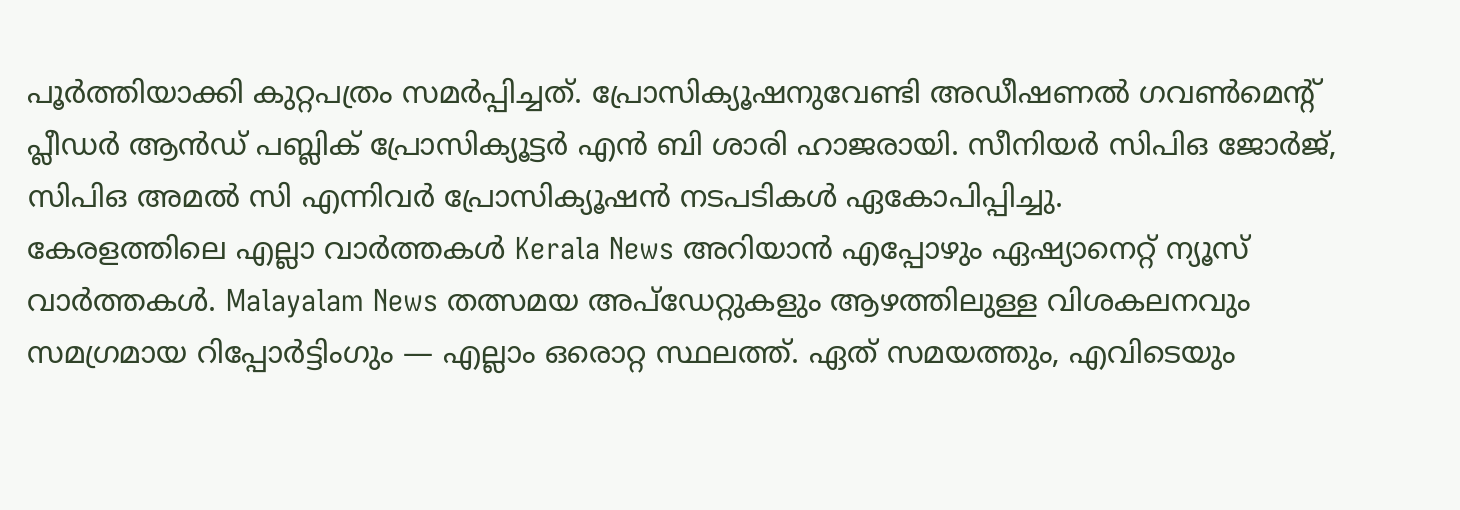പൂർത്തിയാക്കി കുറ്റപത്രം സമർപ്പിച്ചത്. പ്രോസിക്യൂഷനുവേണ്ടി അഡീഷണൽ ഗവൺമെന്റ് പ്ലീഡർ ആൻഡ് പബ്ലിക് പ്രോസിക്യൂട്ടർ എൻ ബി ശാരി ഹാജരായി. സീനിയർ സിപിഒ ജോർജ്, സിപിഒ അമൽ സി എന്നിവർ പ്രോസിക്യൂഷൻ നടപടികൾ ഏകോപിപ്പിച്ചു.
കേരളത്തിലെ എല്ലാ വാർത്തകൾ Kerala News അറിയാൻ എപ്പോഴും ഏഷ്യാനെറ്റ് ന്യൂസ് വാർത്തകൾ. Malayalam News തത്സമയ അപ്ഡേറ്റുകളും ആഴത്തിലുള്ള വിശകലനവും സമഗ്രമായ റിപ്പോർട്ടിംഗും — എല്ലാം ഒരൊറ്റ സ്ഥലത്ത്. ഏത് സമയത്തും, എവിടെയും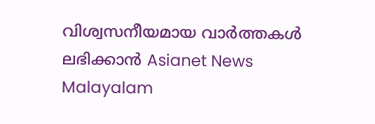വിശ്വസനീയമായ വാർത്തകൾ ലഭിക്കാൻ Asianet News Malayalam